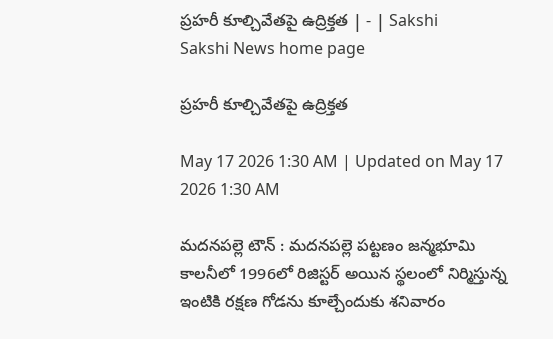ప్రహరీ కూల్చివేతపై ఉద్రిక్తత | - | Sakshi
Sakshi News home page

ప్రహరీ కూల్చివేతపై ఉద్రిక్తత

May 17 2026 1:30 AM | Updated on May 17 2026 1:30 AM

మదనపల్లె టౌన్‌ : మదనపల్లె పట్టణం జన్మభూమి కాలనీలో 1996లో రిజిస్టర్‌ అయిన స్థలంలో నిర్మిస్తున్న ఇంటికి రక్షణ గోడను కూల్చేందుకు శనివారం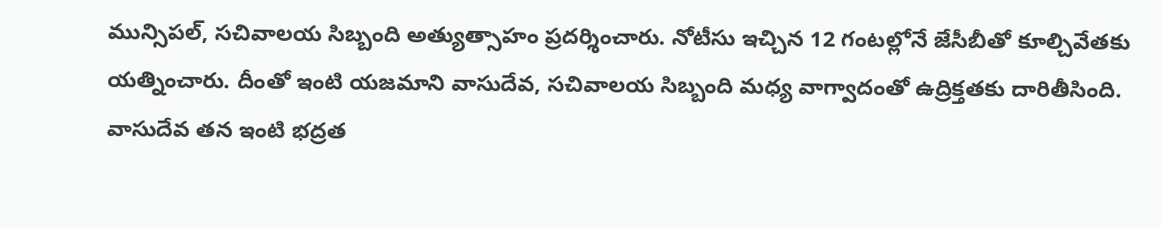మున్సిపల్‌, సచివాలయ సిబ్బంది అత్యుత్సాహం ప్రదర్శించారు. నోటీసు ఇచ్చిన 12 గంటల్లోనే జేసీబీతో కూల్చివేతకు యత్నించారు. దీంతో ఇంటి యజమాని వాసుదేవ, సచివాలయ సిబ్బంది మధ్య వాగ్వాదంతో ఉద్రిక్తతకు దారితీసింది. వాసుదేవ తన ఇంటి భద్రత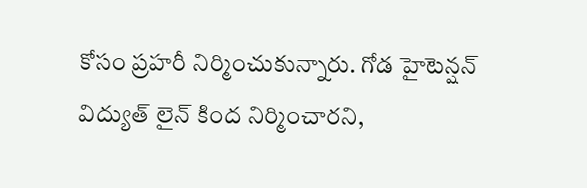కోసం ప్రహరీ నిర్మించుకున్నారు. గోడ హైటెన్షన్‌ విద్యుత్‌ లైన్‌ కింద నిర్మించారని,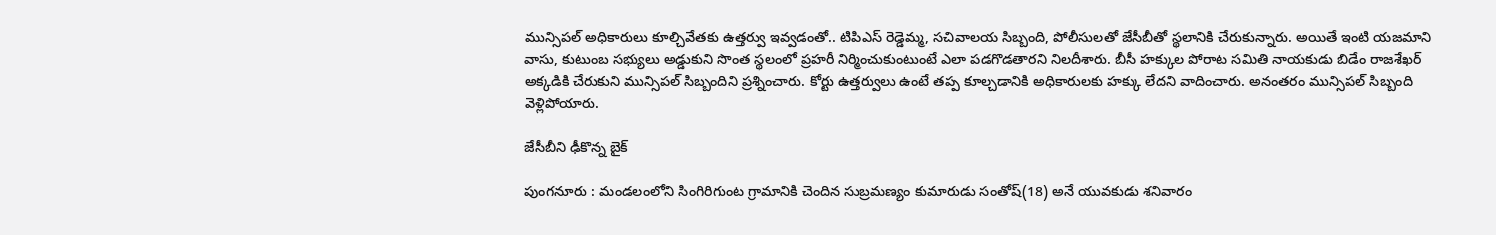మున్సిపల్‌ అధికారులు కూల్చివేతకు ఉత్తర్వు ఇవ్వడంతో.. టిపిఎస్‌ రెడ్డెమ్మ, సచివాలయ సిబ్బంది, పోలీసులతో జేసీబీతో స్థలానికి చేరుకున్నారు. అయితే ఇంటి యజమాని వాసు, కుటుంబ సభ్యులు అడ్డుకుని సొంత స్థలంలో ప్రహరీ నిర్మించుకుంటుంటే ఎలా పడగొడతారని నిలదీశారు. బీసీ హక్కుల పోరాట సమితి నాయకుడు బిడేం రాజశేఖర్‌ అక్కడికి చేరుకుని మున్సిపల్‌ సిబ్బందిని ప్రశ్నించారు. కోర్టు ఉత్తర్వులు ఉంటే తప్ప కూల్చడానికి అధికారులకు హక్కు లేదని వాదించారు. అనంతరం మున్సిపల్‌ సిబ్బంది వెళ్లిపోయారు.

జేసీబీని ఢీకొన్న బైక్‌

పుంగనూరు : మండలంలోని సింగిరిగుంట గ్రామానికి చెందిన సుబ్రమణ్యం కుమారుడు సంతోష్‌(18) అనే యువకుడు శనివారం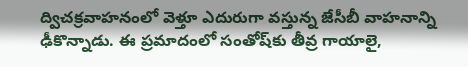ద్విచక్రవాహనంలో వెళ్తూ ఎదురుగా వస్తున్న జేసీబీ వాహనాన్ని ఢీకొన్నాడు. ఈ ప్రమాదంలో సంతోష్‌కు తీవ్ర గాయాలై,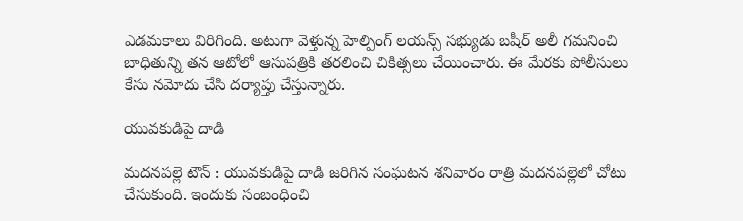ఎడమకాలు విరిగింది. అటుగా వెళ్తున్న హెల్పింగ్‌ లయన్స్‌ సభ్యుడు బషీర్‌ అలీ గమనించి బాధితున్ని తన ఆటోలో ఆసుపత్రికి తరలించి చికిత్సలు చేయించారు. ఈ మేరకు పోలీసులు కేసు నమోదు చేసి దర్యాప్తు చేస్తున్నారు.

యువకుడిపై దాడి

మదనపల్లె టౌన్‌ : యువకుడిపై దాడి జరిగిన సంఘటన శనివారం రాత్రి మదనపల్లెలో చోటు చేసుకుంది. ఇందుకు సంబంధించి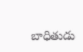బాధితుడు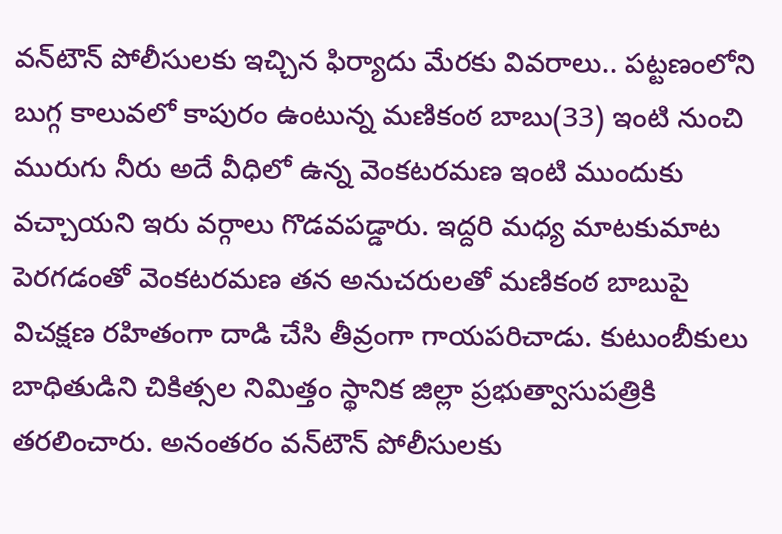వన్‌టౌన్‌ పోలీసులకు ఇచ్చిన ఫిర్యాదు మేరకు వివరాలు.. పట్టణంలోని బుగ్గ కాలువలో కాపురం ఉంటున్న మణికంఠ బాబు(33) ఇంటి నుంచి మురుగు నీరు అదే వీధిలో ఉన్న వెంకటరమణ ఇంటి ముందుకు వచ్చాయని ఇరు వర్గాలు గొడవపడ్డారు. ఇద్దరి మధ్య మాటకుమాట పెరగడంతో వెంకటరమణ తన అనుచరులతో మణికంఠ బాబుపై విచక్షణ రహితంగా దాడి చేసి తీవ్రంగా గాయపరిచాడు. కుటుంబీకులు బాధితుడిని చికిత్సల నిమిత్తం స్థానిక జిల్లా ప్రభుత్వాసుపత్రికి తరలించారు. అనంతరం వన్‌టౌన్‌ పోలీసులకు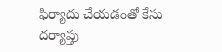ఫిర్యాదు చేయడంతో కేసు దర్యాప్తు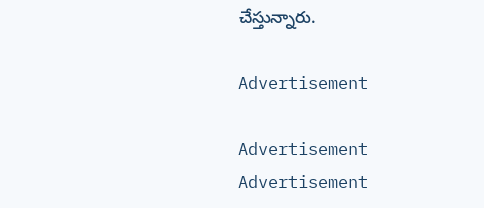చేస్తున్నారు.

Advertisement

Advertisement
Advertisement